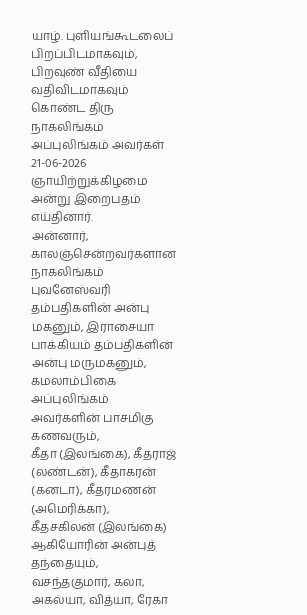யாழ். புளியங்கூடலைப் பிறப்பிடமாகவும், பிறவுண் வீதியை வதிவிடமாகவும் கொண்ட திரு நாகலிங்கம் அப்புலிங்கம் அவர்கள் 21-06-2026 ஞாயிற்றுக்கிழமை அன்று இறைபதம் எய்தினார்.
அன்னார், காலஞ்சென்றவர்களான நாகலிங்கம் புவனேஸ்வரி தம்பதிகளின் அன்பு மகனும், இராசையா பாக்கியம் தம்பதிகளின் அன்பு மருமகனும்,
கமலாம்பிகை அப்புலிங்கம் அவர்களின் பாசமிகு கணவரும்,
கீதா (இலங்கை), கீதராஜ் (லண்டன்), கீதாகரன் (கனடா), கீதரமணன் (அமெரிக்கா), கீதசகிலன் (இலங்கை) ஆகியோரின் அன்புத் தந்தையும்,
வசந்தகுமார், கலா, அகல்யா, வித்யா, ரேகா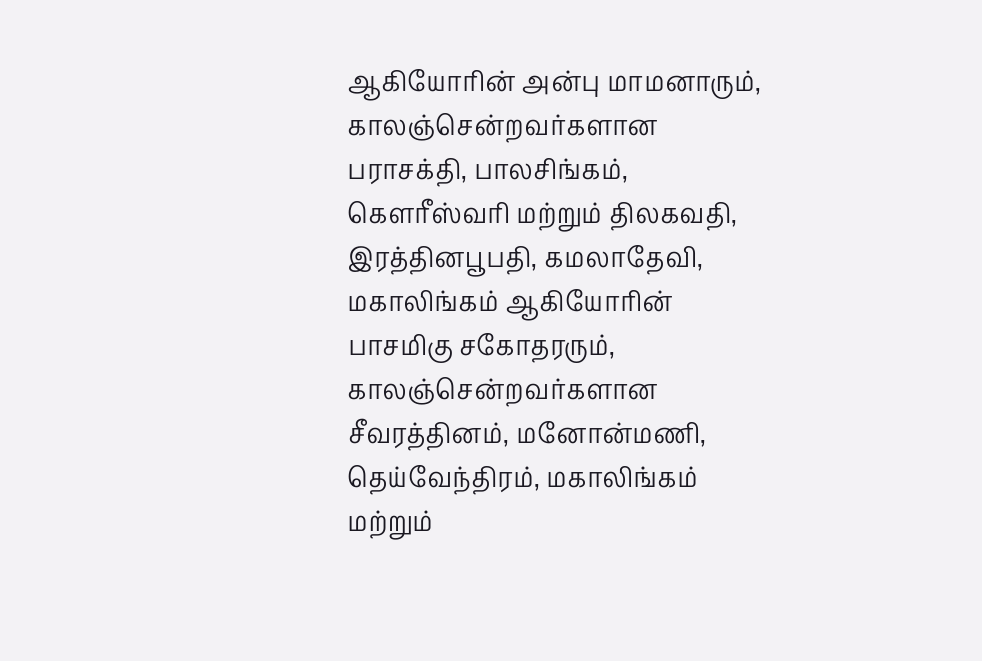ஆகியோரின் அன்பு மாமனாரும்,
காலஞ்சென்றவர்களான பராசக்தி, பாலசிங்கம், கௌரீஸ்வரி மற்றும் திலகவதி, இரத்தினபூபதி, கமலாதேவி, மகாலிங்கம் ஆகியோரின் பாசமிகு சகோதரரும்,
காலஞ்சென்றவர்களான சீவரத்தினம், மனோன்மணி, தெய்வேந்திரம், மகாலிங்கம் மற்றும்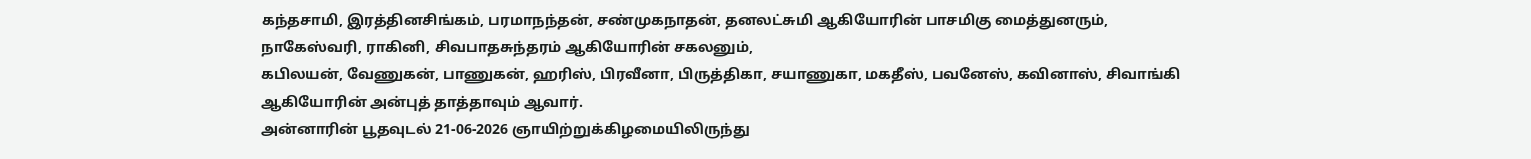கந்தசாமி, இரத்தினசிங்கம், பரமாநந்தன், சண்முகநாதன், தனலட்சுமி ஆகியோரின் பாசமிகு மைத்துனரும்,
நாகேஸ்வரி, ராகினி, சிவபாதசுந்தரம் ஆகியோரின் சகலனும்,
கபிலயன், வேணுகன், பாணுகன், ஹரிஸ், பிரவீனா, பிருத்திகா, சயாணுகா, மகதீஸ், பவனேஸ், கவினாஸ், சிவாங்கி ஆகியோரின் அன்புத் தாத்தாவும் ஆவார்.
அன்னாரின் பூதவுடல் 21-06-2026 ஞாயிற்றுக்கிழமையிலிருந்து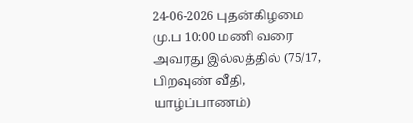24-06-2026 புதன்கிழமை மு.ப 10:00 மணி வரை அவரது இல்லத்தில் (75/17, பிறவுண் வீதி, யாழ்ப்பாணம்)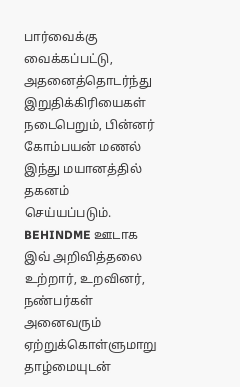பார்வைக்கு வைக்கப்பட்டு, அதனைத்தொடர்ந்து இறுதிக்கிரியைகள் நடைபெறும், பின்னர் கோம்பயன் மணல் இந்து மயானத்தில் தகனம் செய்யப்படும்.
BEHINDME ஊடாக இவ் அறிவித்தலை உற்றார், உறவினர், நண்பர்கள் அனைவரும் ஏற்றுக்கொள்ளுமாறு தாழ்மையுடன்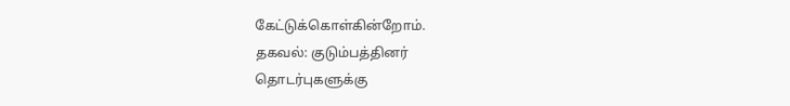கேட்டுக்கொள்கின்றோம்.
தகவல்: குடும்பத்தினர்
தொடர்புகளுக்கு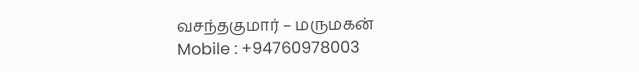வசந்தகுமார் – மருமகன்
Mobile : +94760978003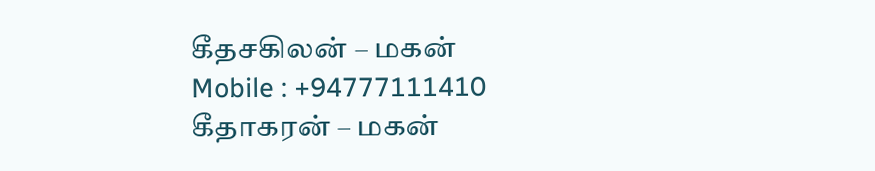கீதசகிலன் – மகன்
Mobile : +94777111410
கீதாகரன் – மகன்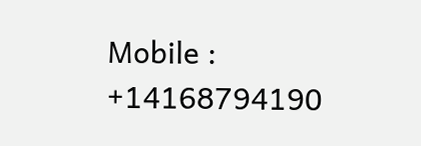Mobile : +14168794190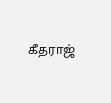கீதராஜ்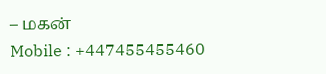– மகன்
Mobile : +447455455460